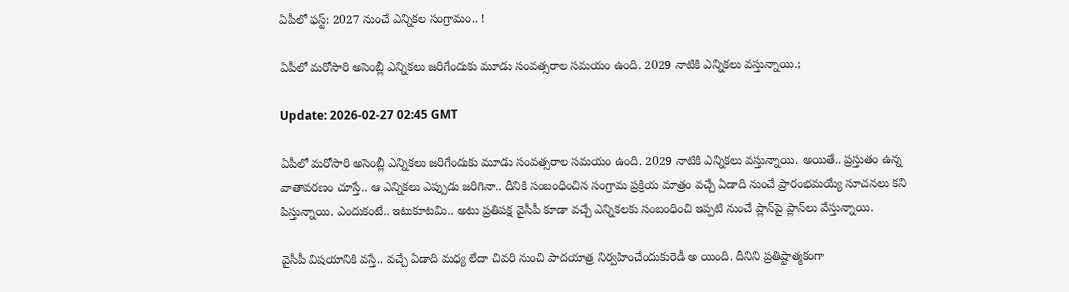ఏపీలో ఫ‌స్ట్‌: 2027 నుంచే ఎన్నిక‌ల సంగ్రామం.. !

ఏపీలో మ‌రోసారి అసెంబ్లీ ఎన్నిక‌లు జ‌రిగేందుకు మూడు సంవ‌త్స‌రాల స‌మ‌యం ఉంది. 2029 నాటికి ఎన్నిక‌లు వ‌స్తున్నాయి.;

Update: 2026-02-27 02:45 GMT

ఏపీలో మ‌రోసారి అసెంబ్లీ ఎన్నిక‌లు జ‌రిగేందుకు మూడు సంవ‌త్స‌రాల స‌మ‌యం ఉంది. 2029 నాటికి ఎన్నిక‌లు వ‌స్తున్నాయి. అయితే.. ప్ర‌స్తుతం ఉన్న వాతావ‌ర‌ణం చూస్తే.. ఆ ఎన్నిక‌లు ఎప్పుడు జ‌రిగినా.. దీనికి సంబంధించిన సంగ్రామ ప్రక్రియ మాత్రం వ‌చ్చే ఏడాది నుంచే ప్రారంభ‌మ‌య్యే సూచ‌న‌లు క‌ని పిస్తున్నాయి. ఎందుకంటే.. ఇటుకూట‌మి.. అటు ప్ర‌తిపక్ష వైసీపీ కూడా వ‌చ్చే ఎన్నిక‌ల‌కు సంబంధించి ఇప్ప‌టి నుంచే ప్లాన్‌పై ప్లాన్‌లు వేస్తున్నాయి.

వైసీపీ విష‌యానికి వ‌స్తే.. వ‌చ్చే ఏడాది మ‌ధ్య లేదా చివ‌రి నుంచి పాద‌యాత్ర నిర్వ‌హించేందుకురెడీ అ యింది. దీనిని ప్ర‌తిష్టాత్మ‌కంగా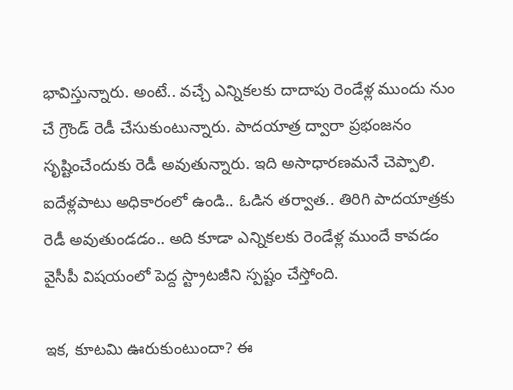భావిస్తున్నారు. అంటే.. వ‌చ్చే ఎన్నిక‌ల‌కు దాదాపు రెండేళ్ల ముందు నుం చే గ్రౌండ్ రెడీ చేసుకుంటున్నారు. పాద‌యాత్ర ద్వారా ప్ర‌భంజనం సృష్టించేందుకు రెడీ అవుతున్నారు. ఇది అసాధార‌ణ‌మ‌నే చెప్పాలి. ఐదేళ్ల‌పాటు అధికారంలో ఉండి.. ఓడిన త‌ర్వాత‌.. తిరిగి పాద‌యాత్ర‌కు రెడీ అవుతుండ‌డం.. అది కూడా ఎన్నిక‌ల‌కు రెండేళ్ల ముందే కావ‌డం వైసీపీ విష‌యంలో పెద్ద స్ట్రాట‌జీని స్ప‌ష్టం చేస్తోంది.

ఇక‌, కూట‌మి ఊరుకుంటుందా? ఈ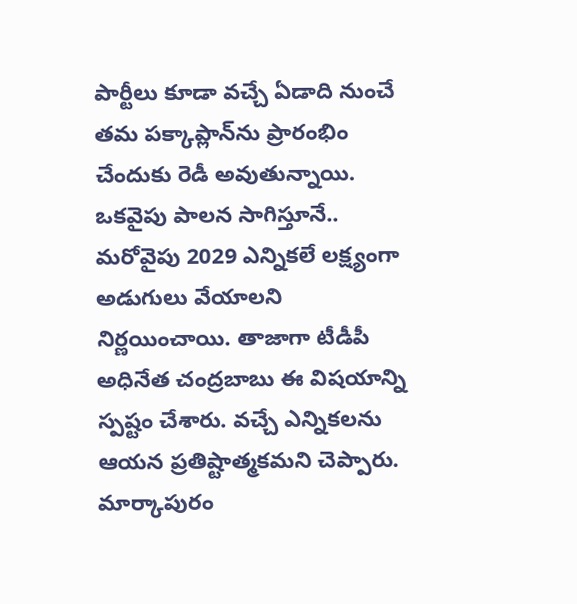పార్టీలు కూడా వ‌చ్చే ఏడాది నుంచే త‌మ ప‌క్కాప్లాన్‌ను ప్రారంభిం చేందుకు రెడీ అవుతున్నాయి. ఒక‌వైపు పాల‌న సాగిస్తూనే.. మ‌రోవైపు 2029 ఎన్నిక‌లే ల‌క్ష్యంగా అడుగులు వేయాల‌ని నిర్ణ‌యించాయి. తాజాగా టీడీపీ అధినేత చంద్ర‌బాబు ఈ విష‌యాన్ని స్ప‌ష్టం చేశారు. వ‌చ్చే ఎన్నిక‌ల‌ను ఆయ‌న ప్ర‌తిష్టాత్మ‌కమ‌ని చెప్పారు. మార్కాపురం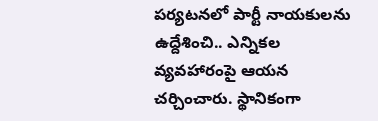ప‌ర్య‌ట‌న‌లో పార్టీ నాయ‌కుల‌ను ఉద్దేశించి.. ఎన్నిక‌ల వ్య‌వ‌హారంపై ఆయ‌న చ‌ర్చించారు. స్థానికంగా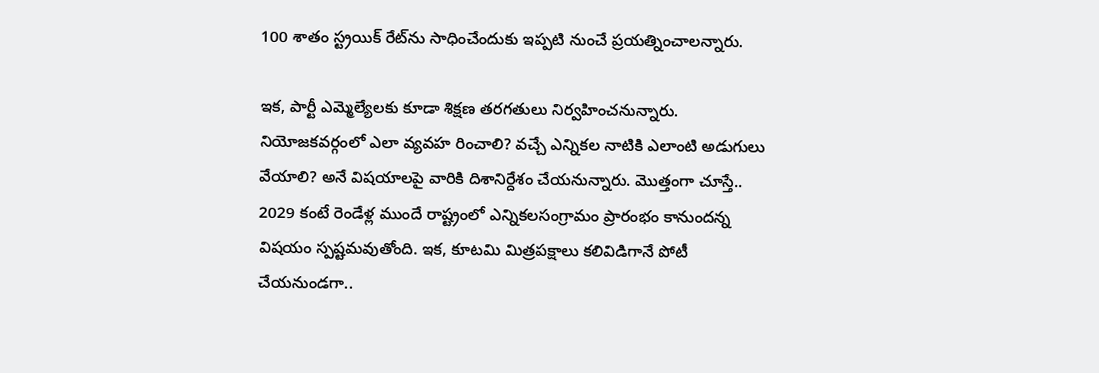100 శాతం స్ట్ర‌యిక్ రేట్‌ను సాధించేందుకు ఇప్ప‌టి నుంచే ప్ర‌య‌త్నించాల‌న్నారు.

ఇక‌, పార్టీ ఎమ్మెల్యేల‌కు కూడా శిక్ష‌ణ త‌ర‌గ‌తులు నిర్వహించ‌నున్నారు. నియోజ‌క‌వ‌ర్గంలో ఎలా వ్య‌వ‌హ రించాలి? వ‌చ్చే ఎన్నిక‌ల నాటికి ఎలాంటి అడుగులు వేయాలి? అనే విష‌యాల‌పై వారికి దిశానిర్దేశం చేయ‌నున్నారు. మొత్తంగా చూస్తే.. 2029 కంటే రెండేళ్ల‌ ముందే రాష్ట్రంలో ఎన్నిక‌ల‌సంగ్రామం ప్రారంభం కానుంద‌న్న విష‌యం స్ప‌ష్ట‌మ‌వుతోంది. ఇక‌, కూట‌మి మిత్ర‌ప‌క్షాలు క‌లివిడిగానే పోటీ చేయ‌నుండ‌గా..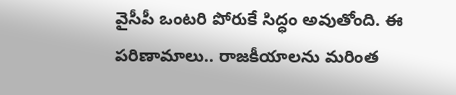వైసీపీ ఒంట‌రి పోరుకే సిద్ధం అవుతోంది. ఈ ప‌రిణామాలు.. రాజకీయాల‌ను మ‌రింత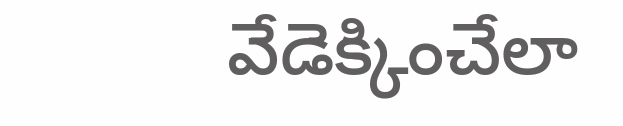వేడెక్కించేలా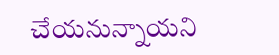చేయ‌నున్నాయ‌ని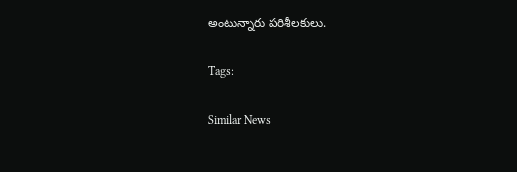అంటున్నారు ప‌రిశీల‌కులు.

Tags:

Similar News